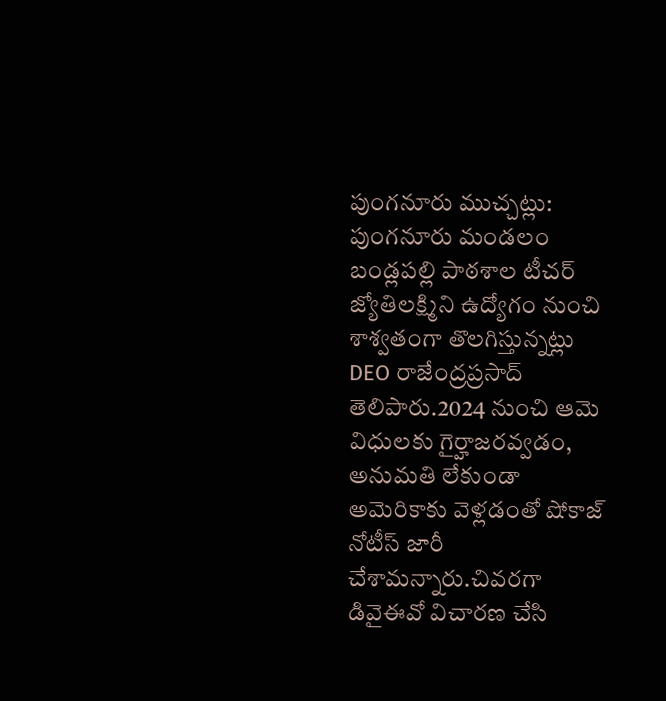పుంగనూరు ముచ్చట్లు:
పుంగనూరు మండలం బండ్లపల్లి పాఠశాల టీచర్ జ్యోతిలక్ష్మిని ఉద్యోగం నుంచి శాశ్వతంగా తొలగిస్తున్నట్లు DEO రాజేంద్రప్రసాద్ తెలిపారు.2024 నుంచి ఆమె విధులకు గైర్హాజరవ్వడం, అనుమతి లేకుండా అమెరికాకు వెళ్లడంతో షోకాజ్ నోటీస్ జారీ చేశామన్నారు.చివరగా డివైఈవో విచారణ చేసి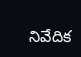నివేదిక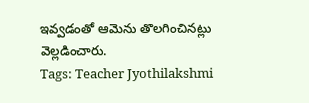ఇవ్వడంతో ఆమెను తొలగించినట్లు వెల్లడించారు.
Tags: Teacher Jyothilakshmi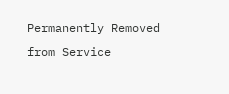Permanently Removed from Service